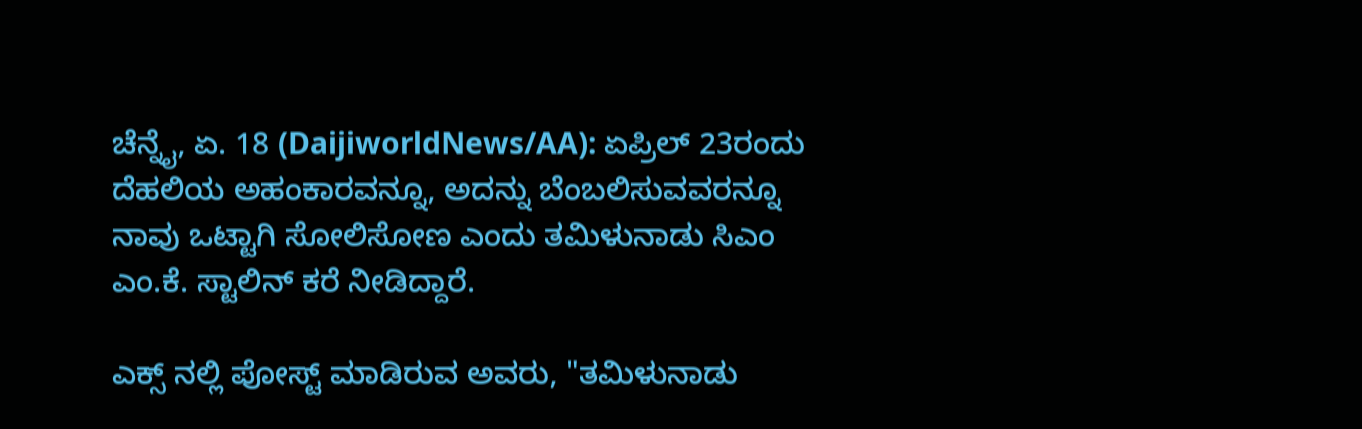ಚೆನ್ನೈ, ಏ. 18 (DaijiworldNews/AA): ಏಪ್ರಿಲ್ 23ರಂದು ದೆಹಲಿಯ ಅಹಂಕಾರವನ್ನೂ, ಅದನ್ನು ಬೆಂಬಲಿಸುವವರನ್ನೂ ನಾವು ಒಟ್ಟಾಗಿ ಸೋಲಿಸೋಣ ಎಂದು ತಮಿಳುನಾಡು ಸಿಎಂ ಎಂ.ಕೆ. ಸ್ಟಾಲಿನ್ ಕರೆ ನೀಡಿದ್ದಾರೆ.

ಎಕ್ಸ್ ನಲ್ಲಿ ಪೋಸ್ಟ್ ಮಾಡಿರುವ ಅವರು, "ತಮಿಳುನಾಡು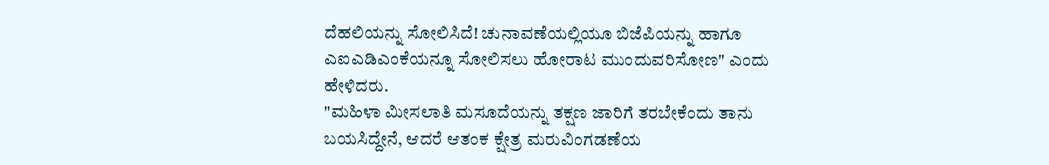ದೆಹಲಿಯನ್ನು ಸೋಲಿಸಿದೆ! ಚುನಾವಣೆಯಲ್ಲಿಯೂ ಬಿಜೆಪಿಯನ್ನು ಹಾಗೂ ಎಐಎಡಿಎಂಕೆಯನ್ನೂ ಸೋಲಿಸಲು ಹೋರಾಟ ಮುಂದುವರಿಸೋಣ" ಎಂದು ಹೇಳಿದರು.
"ಮಹಿಳಾ ಮೀಸಲಾತಿ ಮಸೂದೆಯನ್ನು ತಕ್ಷಣ ಜಾರಿಗೆ ತರಬೇಕೆಂದು ತಾನು ಬಯಸಿದ್ದೇನೆ, ಆದರೆ ಆತಂಕ ಕ್ಷೇತ್ರ ಮರುವಿಂಗಡಣೆಯ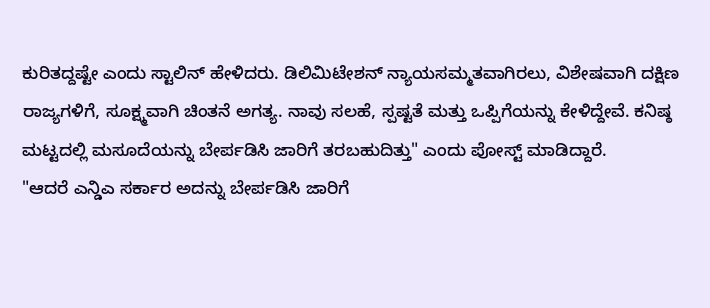ಕುರಿತದ್ದಷ್ಟೇ ಎಂದು ಸ್ಟಾಲಿನ್ ಹೇಳಿದರು. ಡಿಲಿಮಿಟೇಶನ್ ನ್ಯಾಯಸಮ್ಮತವಾಗಿರಲು, ವಿಶೇಷವಾಗಿ ದಕ್ಷಿಣ ರಾಜ್ಯಗಳಿಗೆ, ಸೂಕ್ಷ್ಮವಾಗಿ ಚಿಂತನೆ ಅಗತ್ಯ. ನಾವು ಸಲಹೆ, ಸ್ಪಷ್ಟತೆ ಮತ್ತು ಒಪ್ಪಿಗೆಯನ್ನು ಕೇಳಿದ್ದೇವೆ. ಕನಿಷ್ಠ ಮಟ್ಟದಲ್ಲಿ ಮಸೂದೆಯನ್ನು ಬೇರ್ಪಡಿಸಿ ಜಾರಿಗೆ ತರಬಹುದಿತ್ತು" ಎಂದು ಪೋಸ್ಟ್ ಮಾಡಿದ್ದಾರೆ.
"ಆದರೆ ಎನ್ಡಿಎ ಸರ್ಕಾರ ಅದನ್ನು ಬೇರ್ಪಡಿಸಿ ಜಾರಿಗೆ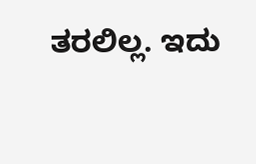ತರಲಿಲ್ಲ. ಇದು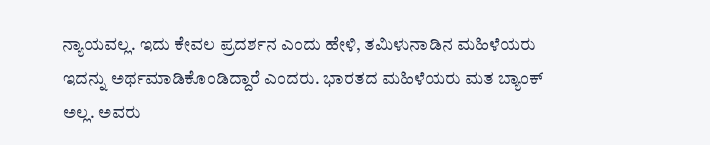ನ್ಯಾಯವಲ್ಲ. ಇದು ಕೇವಲ ಪ್ರದರ್ಶನ ಎಂದು ಹೇಳಿ, ತಮಿಳುನಾಡಿನ ಮಹಿಳೆಯರು ಇದನ್ನು ಅರ್ಥಮಾಡಿಕೊಂಡಿದ್ದಾರೆ ಎಂದರು. ಭಾರತದ ಮಹಿಳೆಯರು ಮತ ಬ್ಯಾಂಕ್ ಅಲ್ಲ. ಅವರು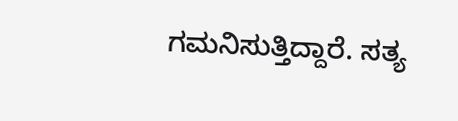ಗಮನಿಸುತ್ತಿದ್ದಾರೆ. ಸತ್ಯ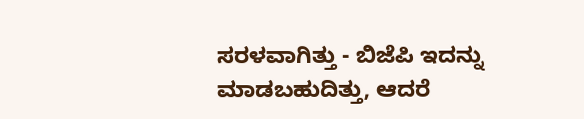ಸರಳವಾಗಿತ್ತು - ಬಿಜೆಪಿ ಇದನ್ನು ಮಾಡಬಹುದಿತ್ತು, ಆದರೆ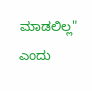ಮಾಡಲಿಲ್ಲ" ಎಂದು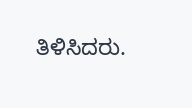ತಿಳಿಸಿದರು.